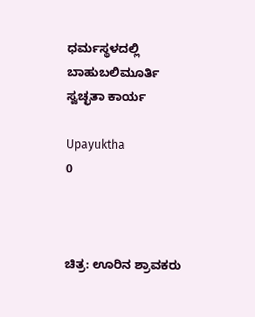ಧರ್ಮಸ್ಥಳದಲ್ಲಿ ಬಾಹುಬಲಿಮೂರ್ತಿ ಸ್ವಚ್ಛತಾ ಕಾರ್ಯ

Upayuktha
0



ಚಿತ್ರ: ಊರಿನ ಶ್ರಾವಕರು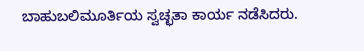ಬಾಹುಬಲಿಮೂರ್ತಿಯ ಸ್ವಚ್ಛತಾ ಕಾರ್ಯ ನಡೆಸಿದರು.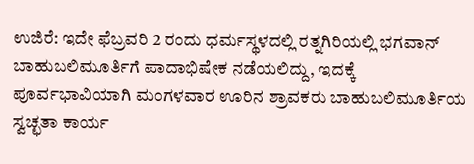ಉಜಿರೆ: ಇದೇ ಫೆಬ್ರವರಿ 2 ರಂದು ಧರ್ಮಸ್ಥಳದಲ್ಲಿ ರತ್ನಗಿರಿಯಲ್ಲಿ ಭಗವಾನ್ ಬಾಹುಬಲಿಮೂರ್ತಿಗೆ ಪಾದಾಭಿಷೇಕ ನಡೆಯಲಿದ್ದು, ಇದಕ್ಕೆ ಪೂರ್ವಭಾವಿಯಾಗಿ ಮಂಗಳವಾರ ಊರಿನ ಶ್ರಾವಕರು ಬಾಹುಬಲಿಮೂರ್ತಿಯ ಸ್ವಚ್ಛತಾ ಕಾರ್ಯ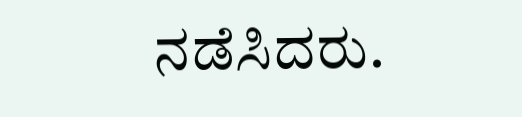ನಡೆಸಿದರು.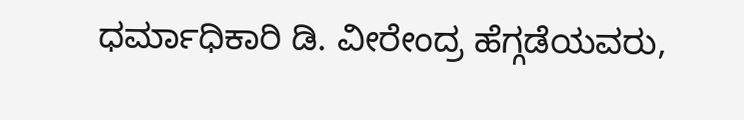ಧರ್ಮಾಧಿಕಾರಿ ಡಿ. ವೀರೇಂದ್ರ ಹೆಗ್ಗಡೆಯವರು,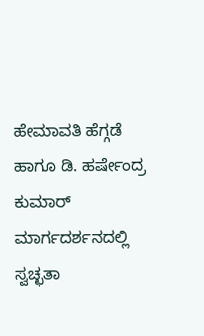ಹೇಮಾವತಿ ಹೆಗ್ಗಡೆ ಹಾಗೂ ಡಿ. ಹರ್ಷೇಂದ್ರ ಕುಮಾರ್ ಮಾರ್ಗದರ್ಶನದಲ್ಲಿ ಸ್ವಚ್ಛತಾ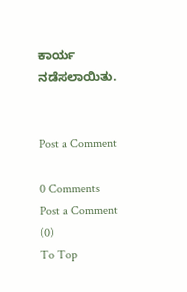ಕಾರ್ಯ ನಡೆಸಲಾಯಿತು.


Post a Comment

0 Comments
Post a Comment (0)
To Top